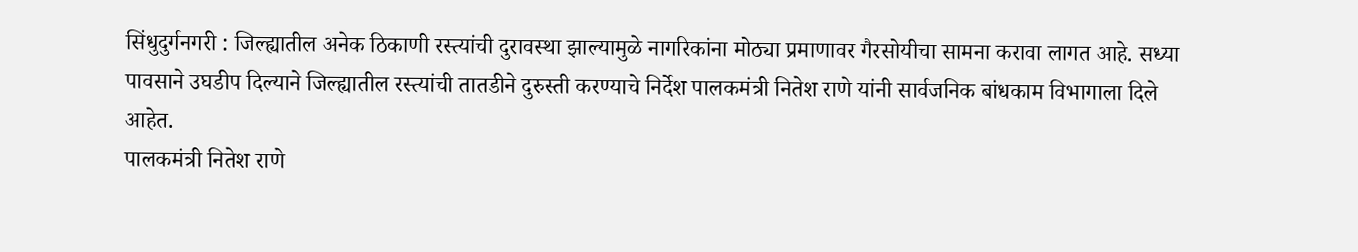सिंधुदुर्गनगरी : जिल्ह्यातील अनेक ठिकाणी रस्त्यांची दुरावस्था झाल्यामुळे नागरिकांना मोठ्या प्रमाणावर गैरसोयीचा सामना करावा लागत आहे. सध्या पावसाने उघडीप दिल्याने जिल्ह्यातील रस्त्यांची तातडीने दुरुस्ती करण्याचे निर्देश पालकमंत्री नितेश राणे यांनी सार्वजनिक बांधकाम विभागाला दिले आहेत.
पालकमंत्री नितेश राणे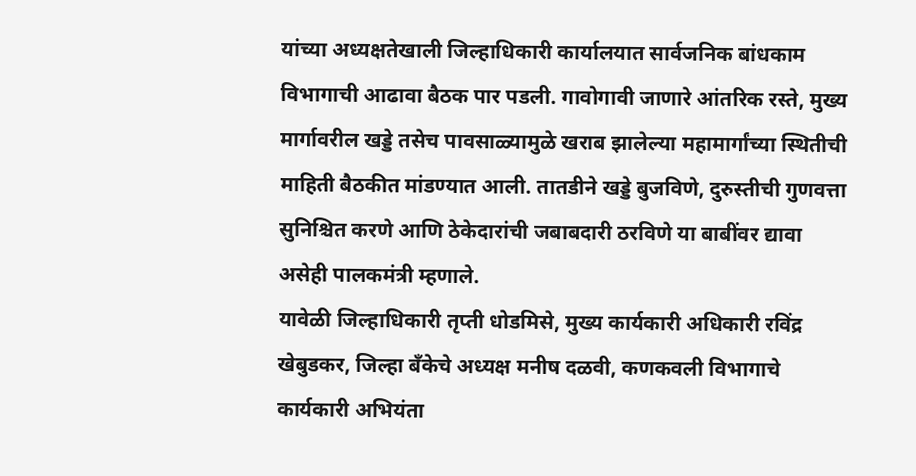यांच्या अध्यक्षतेखाली जिल्हाधिकारी कार्यालयात सार्वजनिक बांधकाम विभागाची आढावा बैठक पार पडली. गावोगावी जाणारे आंतरिक रस्ते, मुख्य मार्गावरील खड्डे तसेच पावसाळ्यामुळे खराब झालेल्या महामार्गांच्या स्थितीची माहिती बैठकीत मांडण्यात आली. तातडीने खड्डे बुजविणे, दुरुस्तीची गुणवत्ता सुनिश्चित करणे आणि ठेकेदारांची जबाबदारी ठरविणे या बाबींवर द्यावा असेही पालकमंत्री म्हणाले.
यावेळी जिल्हाधिकारी तृप्ती धोडमिसे, मुख्य कार्यकारी अधिकारी रविंद्र खेबुडकर, जिल्हा बँकेचे अध्यक्ष मनीष दळवी, कणकवली विभागाचे कार्यकारी अभियंता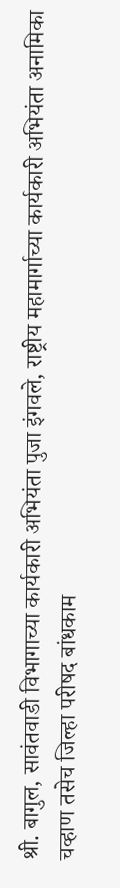श्री. बागुल, सावंतवाडी विभागाच्या कार्यकारी अभियंता पुजा इंगवले, राष्ट्रीय महामार्गाच्या कार्यकारी अभियंता अनामिका चव्हाण तसेच जिल्हा परीषद बांधकाम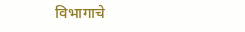विभागाचे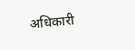अधिकारी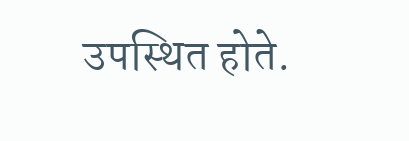उपस्थित होते.